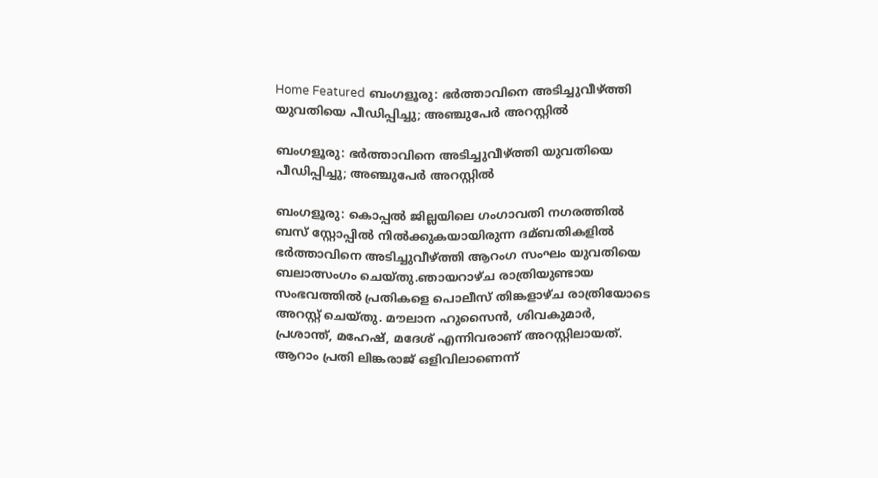Home Featured ബംഗളൂരു: ഭര്‍ത്താവിനെ അടിച്ചുവീഴ്ത്തി യുവതിയെ പീഡിപ്പിച്ചു; അഞ്ചുപേര്‍ അറസ്റ്റില്‍

ബംഗളൂരു: ഭര്‍ത്താവിനെ അടിച്ചുവീഴ്ത്തി യുവതിയെ പീഡിപ്പിച്ചു; അഞ്ചുപേര്‍ അറസ്റ്റില്‍

ബംഗളൂരു: കൊപ്പല്‍ ജില്ലയിലെ ഗംഗാവതി നഗരത്തില്‍ ബസ് സ്റ്റോപ്പില്‍ നില്‍ക്കുകയായിരുന്ന ദമ്ബതികളില്‍ ഭർത്താവിനെ അടിച്ചുവീഴ്ത്തി ആറംഗ സംഘം യുവതിയെ ബലാത്സംഗം ചെയ്തു.ഞായറാഴ്ച രാത്രിയുണ്ടായ സംഭവത്തില്‍ പ്രതികളെ പൊലീസ് തിങ്കളാഴ്ച രാത്രിയോടെ അറസ്റ്റ് ചെയ്തു. മൗലാന ഹുസൈൻ, ശിവകുമാർ, പ്രശാന്ത്, മഹേഷ്, മദേശ് എന്നിവരാണ് അറസ്റ്റിലായത്. ആറാം പ്രതി ലിങ്കരാജ് ഒളിവിലാണെന്ന്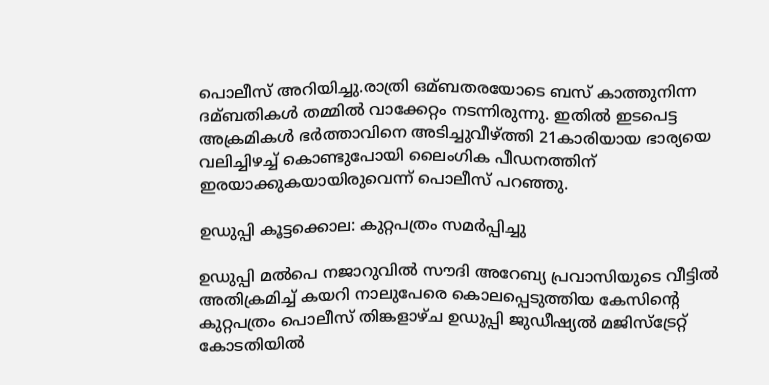പൊലീസ് അറിയിച്ചു.രാത്രി ഒമ്ബതരയോടെ ബസ് കാത്തുനിന്ന ദമ്ബതികള്‍ തമ്മില്‍ വാക്കേറ്റം നടന്നിരുന്നു. ഇതില്‍ ഇടപെട്ട അക്രമികള്‍ ഭർത്താവിനെ അടിച്ചുവീഴ്ത്തി 21കാരിയായ ഭാര്യയെ വലിച്ചിഴച്ച്‌ കൊണ്ടുപോയി ലൈംഗിക പീഡനത്തിന് ഇരയാക്കുകയായിരുവെന്ന് പൊലീസ് പറഞ്ഞു.

ഉഡുപ്പി കൂട്ടക്കൊല: കുറ്റപത്രം സമര്‍പ്പിച്ചു

ഉഡുപ്പി മല്‍പെ നജാറുവില്‍ സൗദി അറേബ്യ പ്രവാസിയുടെ വീട്ടില്‍ അതിക്രമിച്ച്‌ കയറി നാലുപേരെ കൊലപ്പെടുത്തിയ കേസിന്‍റെ കുറ്റപത്രം പൊലീസ് തിങ്കളാഴ്ച ഉഡുപ്പി ജുഡീഷ്യല്‍ മജിസ്ട്രേറ്റ് കോടതിയില്‍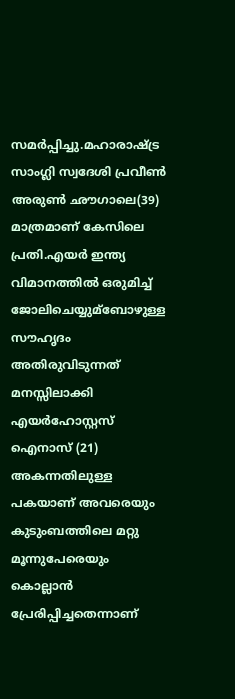സമർപ്പിച്ചു.മഹാരാഷ്ട്ര സാംഗ്ലി സ്വദേശി പ്രവീണ്‍ അരുണ്‍ ഛൗഗാലെ(39) മാത്രമാണ് കേസിലെ പ്രതി.എയർ ഇന്ത്യ വിമാനത്തില്‍ ഒരുമിച്ച്‌ ജോലിചെയ്യുമ്ബോഴുള്ള സൗഹൃദം അതിരുവിടുന്നത് മനസ്സിലാക്കി എയർഹോസ്റ്റസ് ഐനാസ് (21) അകന്നതിലുള്ള പകയാണ് അവരെയും കുടുംബത്തിലെ മറ്റു മൂന്നുപേരെയും കൊല്ലാൻ പ്രേരിപ്പിച്ചതെന്നാണ്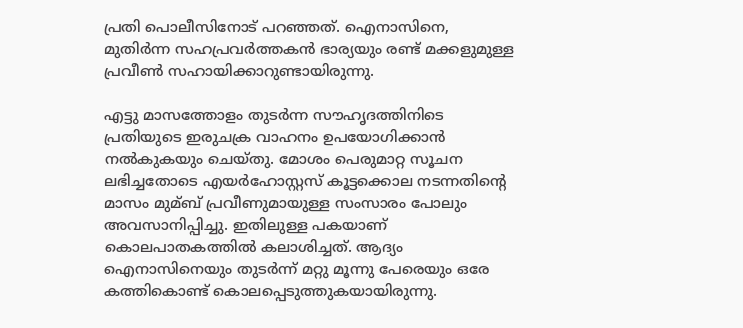പ്രതി പൊലീസിനോട് പറഞ്ഞത്. ഐനാസിനെ, മുതിർന്ന സഹപ്രവർത്തകൻ ഭാര്യയും രണ്ട് മക്കളുമുള്ള പ്രവീണ്‍ സഹായിക്കാറുണ്ടായിരുന്നു.

എട്ടു മാസത്തോളം തുടർന്ന സൗഹൃദത്തിനിടെ പ്രതിയുടെ ഇരുചക്ര വാഹനം ഉപയോഗിക്കാൻ നല്‍കുകയും ചെയ്തു. മോശം പെരുമാറ്റ സൂചന ലഭിച്ചതോടെ എയർഹോസ്റ്റസ് കൂട്ടക്കൊല നടന്നതിന്‍റെ മാസം മുമ്ബ് പ്രവീണുമായുള്ള സംസാരം പോലും അവസാനിപ്പിച്ചു. ഇതിലുള്ള പകയാണ് കൊലപാതകത്തില്‍ കലാശിച്ചത്. ആദ്യം ഐനാസിനെയും തുടർന്ന് മറ്റു മൂന്നു പേരെയും ഒരേ കത്തികൊണ്ട് കൊലപ്പെടുത്തുകയായിരുന്നു.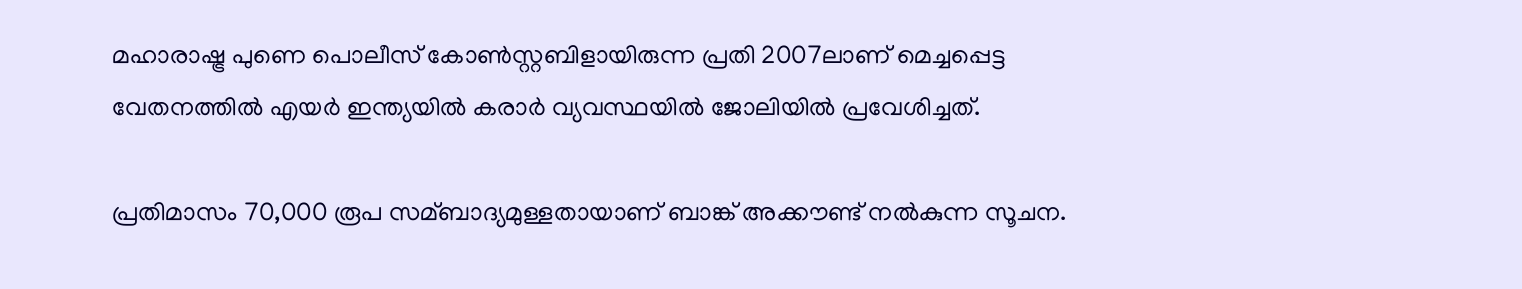മഹാരാഷ്ട്ര പുണെ പൊലീസ് കോണ്‍സ്റ്റബിളായിരുന്ന പ്രതി 2007ലാണ് മെച്ചപ്പെട്ട വേതനത്തില്‍ എയർ ഇന്ത്യയില്‍ കരാർ വ്യവസ്ഥയില്‍ ജോലിയില്‍ പ്രവേശിച്ചത്.

പ്രതിമാസം 70,000 രൂപ സമ്ബാദ്യമുള്ളതായാണ് ബാങ്ക് അക്കൗണ്ട് നല്‍കുന്ന സൂചന.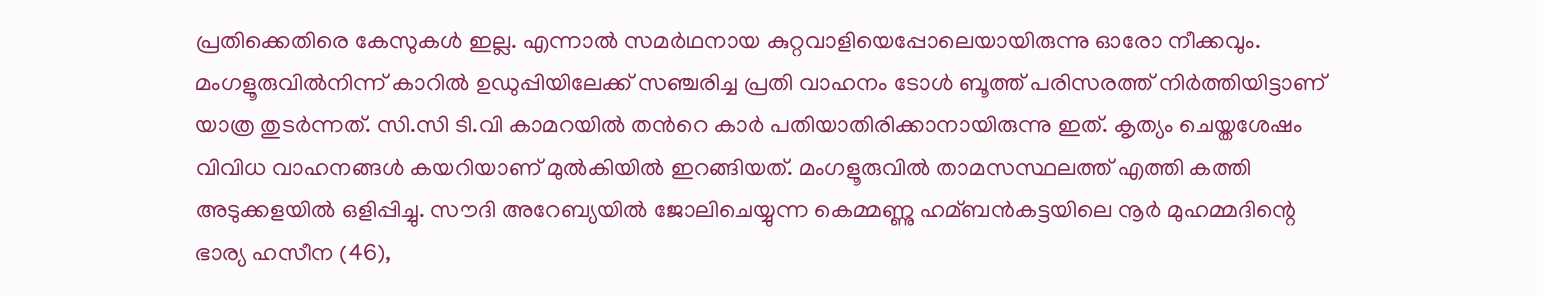പ്രതിക്കെതിരെ കേസുകള്‍ ഇല്ല. എന്നാല്‍ സമർഥനായ കുറ്റവാളിയെപ്പോലെയായിരുന്നു ഓരോ നീക്കവും. മംഗളൂരുവില്‍നിന്ന് കാറില്‍ ഉഡുപ്പിയിലേക്ക് സഞ്ചരിച്ച പ്രതി വാഹനം ടോള്‍ ബൂത്ത് പരിസരത്ത് നിർത്തിയിട്ടാണ് യാത്ര തുടർന്നത്. സി.സി ടി.വി കാമറയില്‍ തന്‍റെ കാർ പതിയാതിരിക്കാനായിരുന്നു ഇത്. കൃത്യം ചെയ്തശേഷം വിവിധ വാഹനങ്ങള്‍ കയറിയാണ് മുല്‍കിയില്‍ ഇറങ്ങിയത്. മംഗളൂരുവില്‍ താമസസ്ഥലത്ത് എത്തി കത്തി അടുക്കളയില്‍ ഒളിപ്പിച്ചു. സൗദി അറേബ്യയില്‍ ജോലിചെയ്യുന്ന കെമ്മണ്ണു ഹമ്ബൻകട്ടയിലെ നൂർ മുഹമ്മദിന്റെ ഭാര്യ ഹസീന (46),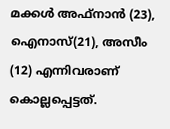മക്കള്‍ അഫ്നാൻ (23), ഐനാസ്(21), അസീം (12) എന്നിവരാണ് കൊല്ലപ്പെട്ടത്.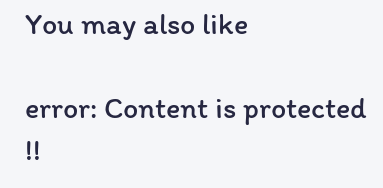You may also like

error: Content is protected !!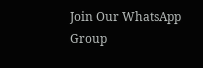Join Our WhatsApp Group